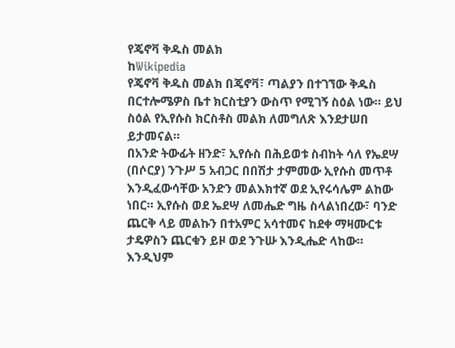የጄኖቫ ቅዱስ መልክ
ከWikipedia
የጄኖቫ ቅዱስ መልክ በጄኖቫ፣ ጣልያን በተገኘው ቅዱስ በርተሎሜዎስ ቤተ ክርስቲያን ውስጥ የሚገኝ ስዕል ነው። ይህ ስዕል የኢየሱስ ክርስቶስ መልክ ለመግለጽ እንደታሠበ ይታመናል።
በአንድ ትውፊት ዘንድ፣ ኢየሱስ በሕይወቱ ስብከት ሳለ የኤደሣ (በሶርያ) ንጉሥ 5 አብጋር በበሽታ ታምመው ኢየሱስ መጥቶ እንዲፈውሳቸው አንድን መልእክተኛ ወደ ኢየሩሳሌም ልከው ነበር። ኢየሱስ ወደ ኤደሣ ለመሔድ ግዜ ስላልነበረው፣ ባንድ ጨርቅ ላይ መልኩን በተአምር አሳተመና ከደቀ ማዛሙርቱ ታዴዎስን ጨርቁን ይዞ ወደ ንጉሡ እንዲሔድ ላከው። እንዲህም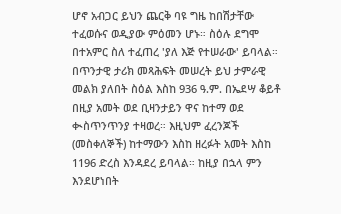ሆኖ አብጋር ይህን ጨርቅ ባዩ ግዜ ከበሽታቸው ተፈወሱና ወዲያው ምዕመን ሆኑ። ስዕሉ ደግሞ በተአምር ስለ ተፈጠረ 'ያለ እጅ የተሠራው' ይባላል።
በጥንታዊ ታሪክ መጻሕፍት መሠረት ይህ ታምራዊ መልክ ያለበት ስዕል እስከ 936 ዓ.ም. በኤደሣ ቆይቶ በዚያ አመት ወደ ቢዛንታይን ዋና ከተማ ወደ ቊስጥንጥንያ ተዛወረ። እዚህም ፈረንጆች (መስቀለኞች) ከተማውን እስከ ዘረፉት አመት እስከ 1196 ድረስ እንዳደረ ይባላል። ከዚያ በኋላ ምን እንደሆነበት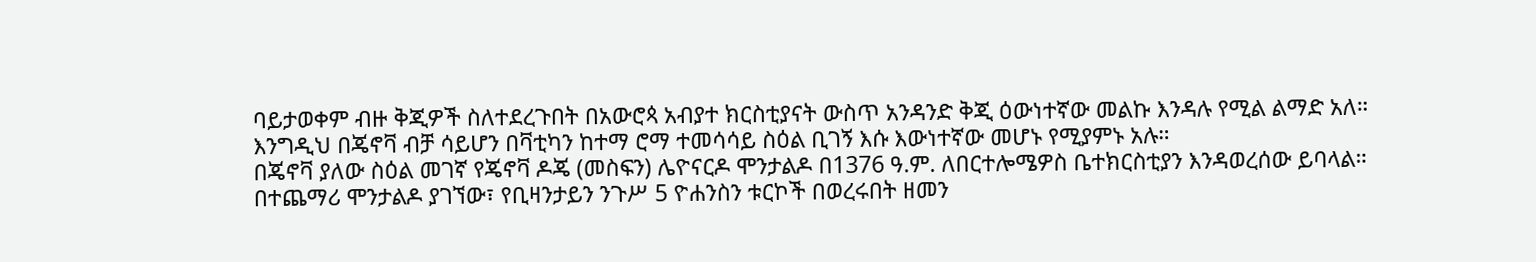ባይታወቀም ብዙ ቅጂዎች ስለተደረጉበት በአውሮጳ አብያተ ክርስቲያናት ውስጥ አንዳንድ ቅጂ ዕውነተኛው መልኩ እንዳሉ የሚል ልማድ አለ።
እንግዲህ በጄኖቫ ብቻ ሳይሆን በቫቲካን ከተማ ሮማ ተመሳሳይ ስዕል ቢገኝ እሱ እውነተኛው መሆኑ የሚያምኑ አሉ።
በጄኖቫ ያለው ስዕል መገኛ የጄኖቫ ዶጄ (መስፍን) ሌዮናርዶ ሞንታልዶ በ1376 ዓ.ም. ለበርተሎሜዎስ ቤተክርስቲያን እንዳወረሰው ይባላል። በተጨማሪ ሞንታልዶ ያገኘው፣ የቢዛንታይን ንጉሥ 5 ዮሐንስን ቱርኮች በወረሩበት ዘመን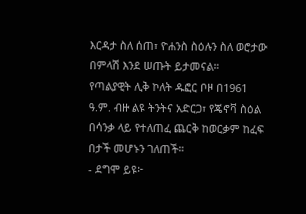እርዳታ ስለ ሰጠ፣ ዮሐንስ ስዕሉን ስለ ወሮታው በምላሽ እንደ ሠጡት ይታመናል።
የጣልያዊት ሊቅ ኮለት ዱፎር ቦዞ በ1961 ዓ.ም. ብዙ ልዩ ትንትና አድርጋ፣ የጄኖቫ ስዕል በሳንቃ ላይ የተለጠፈ ጨርቅ ከወርቃም ከፈፍ በታች መሆኑን ገለጠች።
- ደግሞ ይዩ፦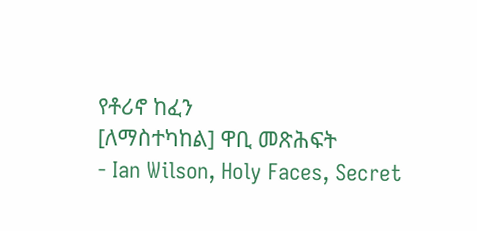የቶሪኖ ከፈን
[ለማስተካከል] ዋቢ መጽሕፍት
- Ian Wilson, Holy Faces, Secret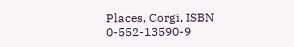Places, Corgi, ISBN 0-552-13590-9